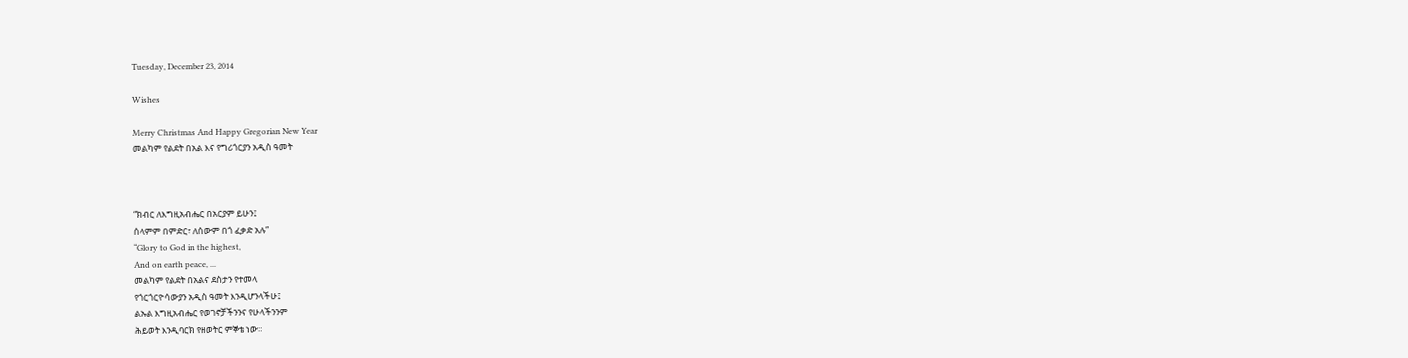Tuesday, December 23, 2014

Wishes

Merry Christmas And Happy Gregorian New Year
መልካም የልደት በአል እና የግሪጎርያን አዲስ ዓመት



“ክብር ለእግዚአብሔር በአርያም ይሁን፤
ሰላምም በምድር፣ ለሰውም በጎ ፈቃድ አሉ”
“Glory to God in the highest,
And on earth peace, ...
መልካም የልደት በአልና ደስታን የተመላ
የጎርጎርዮሳውያን አዲስ ዓመት እንዲሆንላችሁ፤
ልኡል እግዚአብሔር የወገኖቻችንንና የሁላችንንም
ሕይወት እንዲባርክ የዘወትር ምኞቴ ነው።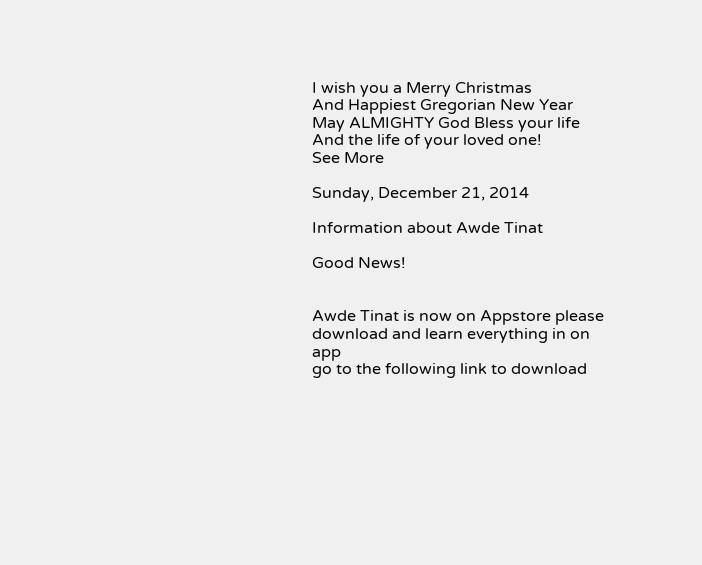I wish you a Merry Christmas
And Happiest Gregorian New Year
May ALMIGHTY God Bless your life
And the life of your loved one!
See More

Sunday, December 21, 2014

Information about Awde Tinat

Good News!


Awde Tinat is now on Appstore please download and learn everything in on app
go to the following link to download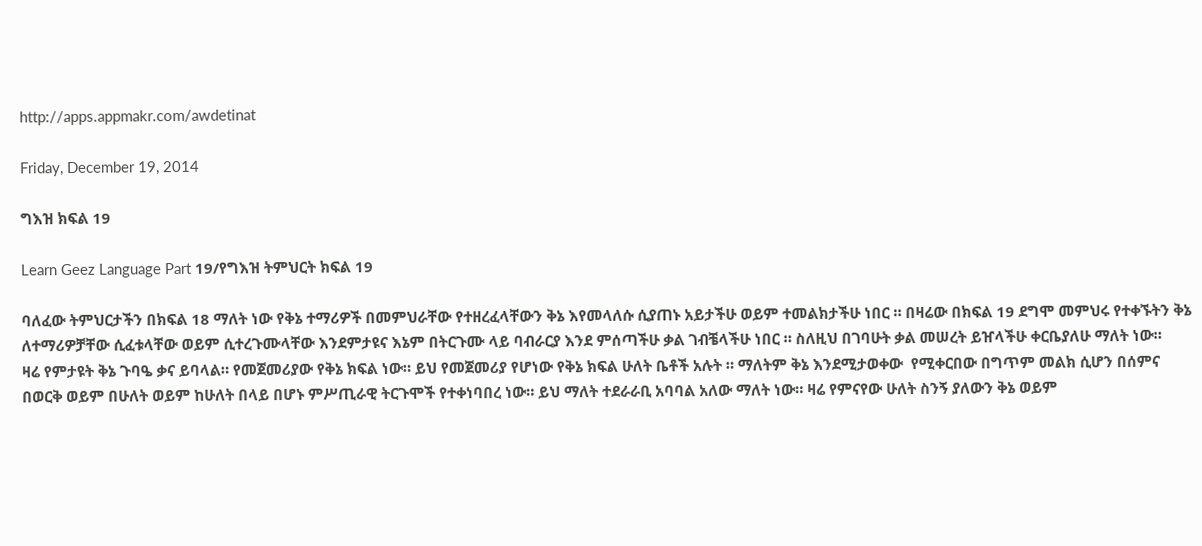http://apps.appmakr.com/awdetinat

Friday, December 19, 2014

ግእዝ ክፍል 19

Learn Geez Language Part 19/የግእዝ ትምህርት ክፍል 19

ባለፈው ትምህርታችን በክፍል 18 ማለት ነው የቅኔ ተማሪዎች በመምህራቸው የተዘረፈላቸውን ቅኔ እየመላለሱ ሲያጠኑ አይታችሁ ወይም ተመልክታችሁ ነበር ። በዛሬው በክፍል 19 ደግሞ መምህሩ የተቀኙትን ቅኔ ለተማሪዎቻቸው ሲፈቱላቸው ወይም ሲተረጉሙላቸው እንደምታዩና እኔም በትርጉሙ ላይ ባብራርያ እንደ ምሰጣችሁ ቃል ገብቼላችሁ ነበር ። ስለዚህ በገባሁት ቃል መሠረት ይዠላችሁ ቀርቤያለሁ ማለት ነው።
ዛሬ የምታዩት ቅኔ ጉባዔ ቃና ይባላል። የመጀመሪያው የቅኔ ክፍል ነው። ይህ የመጀመሪያ የሆነው የቅኔ ክፍል ሁለት ቤቶች አሉት ። ማለትም ቅኔ እንደሚታወቀው  የሚቀርበው በግጥም መልክ ሲሆን በሰምና  በወርቅ ወይም በሁለት ወይም ከሁለት በላይ በሆኑ ምሥጢራዊ ትርጉሞች የተቀነባበረ ነው። ይህ ማለት ተደራራቢ አባባል አለው ማለት ነው። ዛሬ የምናየው ሁለት ስንኝ ያለውን ቅኔ ወይም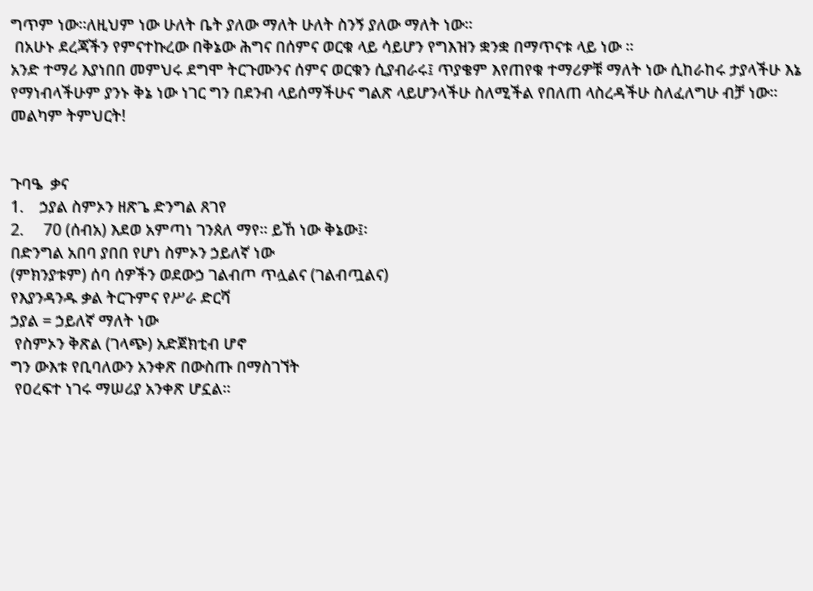ግጥም ነው።ለዚህም ነው ሁለት ቤት ያለው ማለት ሁለት ስንኝ ያለው ማለት ነው።
 በአሁኑ ደረጃችን የምናተኩረው በቅኔው ሕግና በሰምና ወርቁ ላይ ሳይሆን የግእዝን ቋንቋ በማጥናቱ ላይ ነው ።
አንድ ተማሪ እያነበበ መምህሩ ደግሞ ትርጉሙንና ሰምና ወርቁን ሲያብራሩ፤ ጥያቄም እየጠየቁ ተማሪዎቹ ማለት ነው ሲከራከሩ ታያላችሁ እኔ የማነብላችሁም ያንኑ ቅኔ ነው ነገር ግን በደንብ ላይሰማችሁና ግልጽ ላይሆንላችሁ ስለሚችል የበለጠ ላስረዳችሁ ስለፈለግሁ ብቻ ነው። መልካም ትምህርት!


ጉባዔ  ቃና
1.    ኃያል ስምኦን ዘጽጌ ድንግል ጸገየ
2.     70 (ሰብአ) እደወ አምጣነ ገንጰለ ማየ። ይኸ ነው ቅኔው፤፡
በድንግል አበባ ያበበ የሆነ ስምኦን ኃይለኛ ነው
(ምክንያቱም) ሰባ ሰዎችን ወደውኃ ገልብጦ ጥሏልና (ገልብጧልና)
የእያንዳንዱ ቃል ትርጉምና የሥራ ድርሻ
ኃያል = ኃይለኛ ማለት ነው
 የስምኦን ቅጽል (ገላጭ) አድጀክቲብ ሆኖ
ግን ውእቱ የቢባለውን አንቀጽ በውስጡ በማስገኘት
 የዐረፍተ ነገሩ ማሠሪያ አንቀጽ ሆኗል።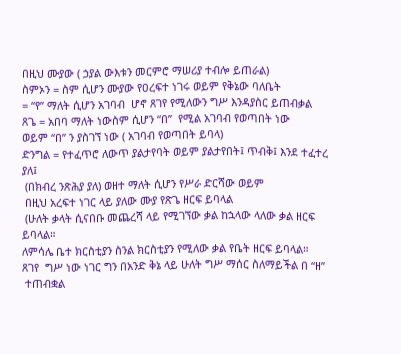በዚህ ሙያው ( ኃያል ውእቱን መርምሮ ማሠሪያ ተብሎ ይጠራል)
ስምኦን = ስም ሲሆን ሙያው የዐረፍተ ነገሩ ወይም የቅኔው ባለቤት
= “የ” ማለት ሲሆን አገባብ  ሆኖ ጸገየ የሚለውን ግሥ እንዳያስር ይጠብቃል
ጸጌ = አበባ ማለት ነውስም ሲሆን “በ”  የሚል አገባብ የወጣበት ነው
ወይም “በ” ን ያስገኘ ነው ( አገባብ የወጣበት ይባላ)
ድንግል = የተፈጥሮ ለውጥ ያልታየባት ወይም ያልታየበት፤ ጥብቅ፤ እንደ ተፈተረ ያለ፤
 (በክብረ ንጽሕያ ያለ) ወዘተ ማለት ሲሆን የሥራ ድርሻው ወይም
 በዚህ አረፍተ ነገር ላይ ያለው ሙያ የጽጌ ዘርፍ ይባላል
 (ሁለት ቃላት ሲናበቡ መጨረሻ ላይ የሚገኘው ቃል ከኋላው ላለው ቃል ዘርፍ ይባላል።
ለምሳሌ ቤተ ክርስቲያን ስንል ክርስቲያን የሚለው ቃል የቤት ዘርፍ ይባላል።
ጸገየ  ግሥ ነው ነገር ግን በአንድ ቅኔ ላይ ሁለት ግሥ ማሰር ስለማይችል በ “ዘ”
 ተጠብቋል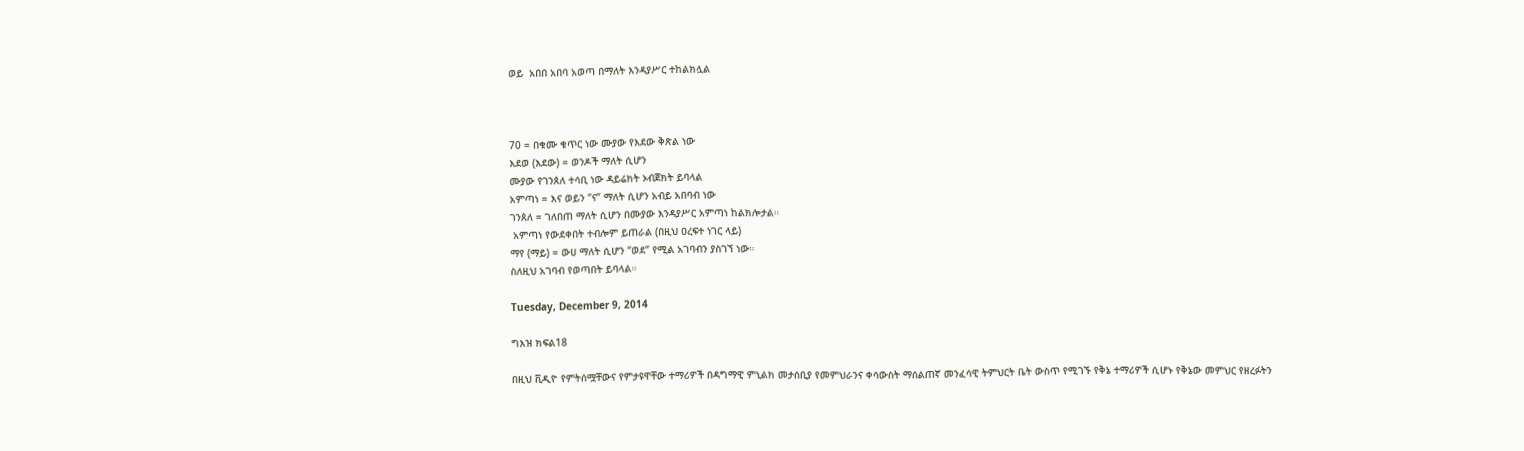ወይ  አበበ አበባ አወጣ በማለት እንዳያሥር ተከልክሏል



70 = በቁሙ ቁጥር ነው ሙያው የእደው ቅጽል ነው
እደወ (እደው) = ወንዶች ማለት ሲሆን
ሙያው የገንጰለ ተሳቢ ነው ዳይሬክት ኦብጀክት ይባላል
አምጣነ = እና ወይን “ና” ማለት ሲሆን አብይ አበባብ ነው
ገንጰለ = ገለበጠ ማለት ሲሆን በሙያው እንዳያሥር አምጣነ ከልክሎታል።
 አምጣነ የውደቀበት ተብሎም ይጠራል (በዚህ ዐረፍተ ነገር ላይ)
ማየ (ማይ) = ውሀ ማለት ሲሆን “ወደ” የሚል አገባብን ያስገኘ ነው።
ስለዚህ አገባብ የወጣበት ይባላል።

Tuesday, December 9, 2014

ግእዝ ክፍል18

በዚህ ቪዲዮ የምትሰሟቸውና የምታዩዋቸው ተማሪዎች በዳግማዊ ምኒልክ መታሰቢያ የመምህራንና ቀሳውስት ማሰልጠኛ መንፈሳዊ ትምህርት ቤት ውስጥ የሚገኙ የቅኔ ተማሪዎች ሲሆኑ የቅኔው መምህር የዘረፉትን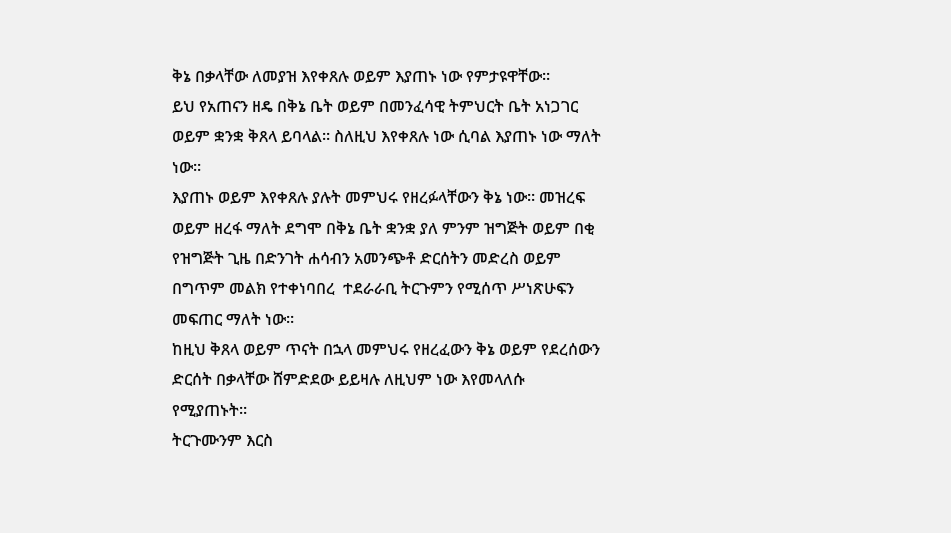ቅኔ በቃላቸው ለመያዝ እየቀጸሉ ወይም እያጠኑ ነው የምታዩዋቸው።
ይህ የአጠናን ዘዴ በቅኔ ቤት ወይም በመንፈሳዊ ትምህርት ቤት አነጋገር ወይም ቋንቋ ቅጸላ ይባላል። ስለዚህ እየቀጸሉ ነው ሲባል እያጠኑ ነው ማለት ነው።
እያጠኑ ወይም እየቀጸሉ ያሉት መምህሩ የዘረፉላቸውን ቅኔ ነው። መዝረፍ ወይም ዘረፋ ማለት ደግሞ በቅኔ ቤት ቋንቋ ያለ ምንም ዝግጅት ወይም በቂ የዝግጅት ጊዜ በድንገት ሐሳብን አመንጭቶ ድርሰትን መድረስ ወይም በግጥም መልክ የተቀነባበረ  ተደራራቢ ትርጉምን የሚሰጥ ሥነጽሁፍን መፍጠር ማለት ነው።
ከዚህ ቅጸላ ወይም ጥናት በኋላ መምህሩ የዘረፈውን ቅኔ ወይም የደረሰውን ድርሰት በቃላቸው ሸምድደው ይይዛሉ ለዚህም ነው እየመላለሱ የሚያጠኑት።
ትርጉሙንም እርስ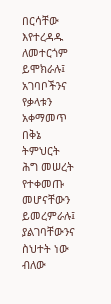በርሳቸው እየተረዳዱ ለመተርጎም ይሞክራሉ፤ አገባቦችንና የቃላቱን አቀማመጥ በቅኔ ትምህርት ሕግ መሠረት የተቀመጡ መሆናቸውን ይመረምራሉ፤ ያልገባቸውንና ስህተት ነው ብለው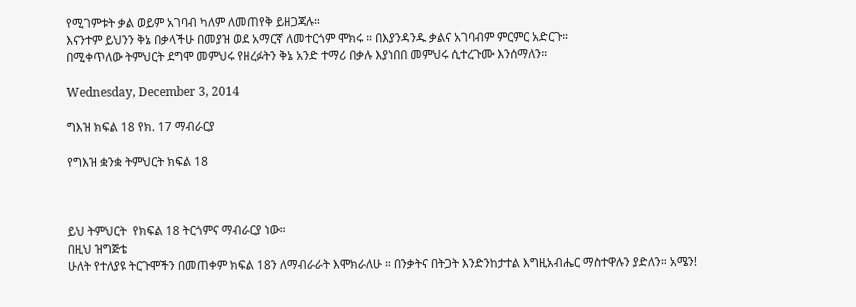የሚገምቱት ቃል ወይም አገባብ ካለም ለመጠየቅ ይዘጋጃሉ።
እናንተም ይህንን ቅኔ በቃላችሁ በመያዝ ወደ አማርኛ ለመተርጎም ሞክሩ ። በእያንዳንዱ ቃልና አገባብም ምርምር አድርጉ።
በሚቀጥለው ትምህርት ደግሞ መምህሩ የዘረፉትን ቅኔ አንድ ተማሪ በቃሉ እያነበበ መምህሩ ሲተረጉሙ እንሰማለን።

Wednesday, December 3, 2014

ግእዝ ክፍል 18 የክ. 17 ማብራርያ

የግእዝ ቋንቋ ትምህርት ክፍል 18



ይህ ትምህርት  የክፍል 18 ትርጎምና ማብራርያ ነው።
በዚህ ዝግጅቴ
ሁለት የተለያዩ ትርጉሞችን በመጠቀም ክፍል 18ን ለማብራራት እሞክራለሁ ። በንቃትና በትጋት እንድንከታተል እግዚአብሔር ማስተዋሉን ያድለን። አሜን!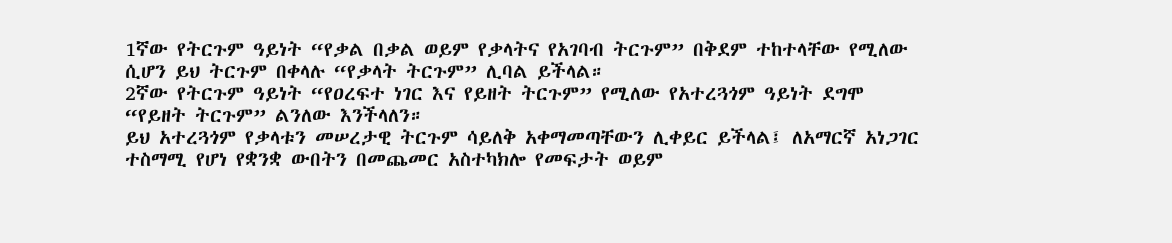1ኛው የትርጉም ዓይነት “የቃል በቃል ወይም የቃላትና የአገባብ ትርጉም” በቅደም ተከተላቸው የሚለው ሲሆን ይህ ትርጉም በቀላሉ “የቃላት ትርጉም” ሊባል ይችላል።
2ኛው የትርጉም ዓይነት “የዐረፍተ ነገር እና የይዘት ትርጉም” የሚለው የአተረጓጎም ዓይነት ደግሞ “የይዘት ትርጉም” ልንለው እንችላለን።
ይህ አተረጓጎም የቃላቱን መሠረታዊ ትርጉም ሳይለቅ አቀማመጣቸውን ሊቀይር ይችላል፤ ለአማርኛ አነጋገር ተስማሚ የሆነ የቋንቋ ውበትን በመጨመር አስተካክሎ የመፍታት ወይም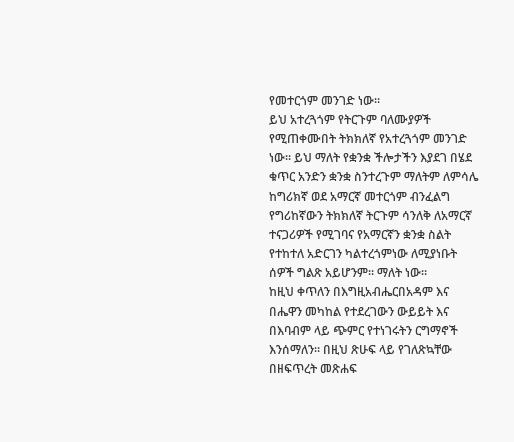የመተርጎም መንገድ ነው።
ይህ አተረጓጎም የትርጉም ባለሙያዎች የሚጠቀሙበት ትክክለኛ የአተረጓጎም መንገድ ነው። ይህ ማለት የቋንቋ ችሎታችን እያደገ በሄደ ቁጥር አንድን ቋንቋ ስንተረጉም ማለትም ለምሳሌ ከግሪክኛ ወደ አማርኛ መተርጎም ብንፈልግ የግሪከኛውን ትክክለኛ ትርጉም ሳንለቅ ለአማርኛ ተናጋሪዎች የሚገባና የአማርኛን ቋንቋ ስልት የተከተለ አድርገን ካልተረጎምነው ለሚያነቡት ሰዎች ግልጽ አይሆንም። ማለት ነው።
ከዚህ ቀጥለን በእግዚአብሔርበአዳም እና በሔዋን መካከል የተደረገውን ውይይት እና በእባብም ላይ ጭምር የተነገሩትን ርግማኖች እንሰማለን። በዚህ ጽሁፍ ላይ የገለጽኳቸው በዘፍጥረት መጽሐፍ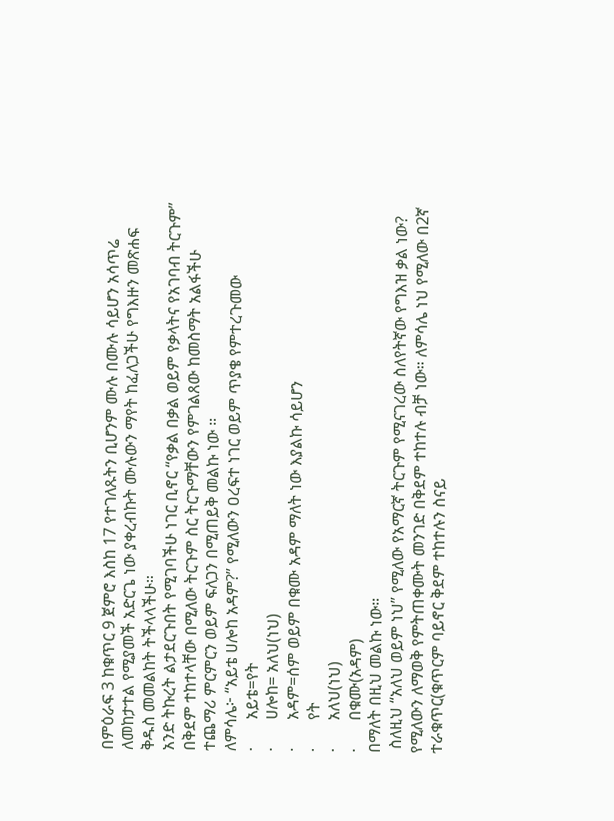በምዕራፍ 3 ከቁጥር 9 ጀምሮ እስከ 17 የተገለጹትን ቢሆንም ሙሉ በሙሉ ሳይሆን አሳጥሬ ለመከታተል የሚያመች አድርጌ ነው ያቀረብኩት ሙሉውን ማየት ከፈለጋችሁ የግእዙን መጽሐፍ ቅዱስ መመልከት ትችላላችሁ።
አንድ ትኩረት ልታደርጉበት የሚገባችሁ ነገር ቢኖር “የቃል በቃል ወይም የቃላትና የአገባብ ትርጉም” በቅደም ተከተላቸው በሚለው ትርጉም ስር ትርጉማቸውን የምገልጸው ከመስማት አልፋችሁ ተጨማሪ ምርምርን ወይም ፍለጋን በሚጠይቅ መልኩ ነው ።
ለምሳሌ፦ “አይቴ ሀሎከ አዳም?” የሚለውን ዐረፍተ ነገር ወይም ጥያቄ የምተረጉመው
·       አይቴ=የት
·       ሀሎከ= አለህ(ነህ)
·       አዳም=ሰም ወይም በቁሙ አዳም ማለት ነው እያልኩ ሳይሆን
·       የት
·       አለህ(ነህ)
·       በቁሙ(አዳም)
በማለት በዚህ መልኩ ነው።
 ስለዚህ “አለህ ወይም ነህ” የሚለው የአማርኛ ትርጉም የሚናገረው ስለየትኛው የግእዝ ቃል ነው? የሚለውን ለማወቅ የምትጠቀሙት መንገድ በቅደም ተከተሉ ብቻ ነው። ለምሳሌ ነህ የሚለው በ2ኛ ተራቁጥር(ቁጥርም ባይኖር ቅደም ተከተሉን ስናይ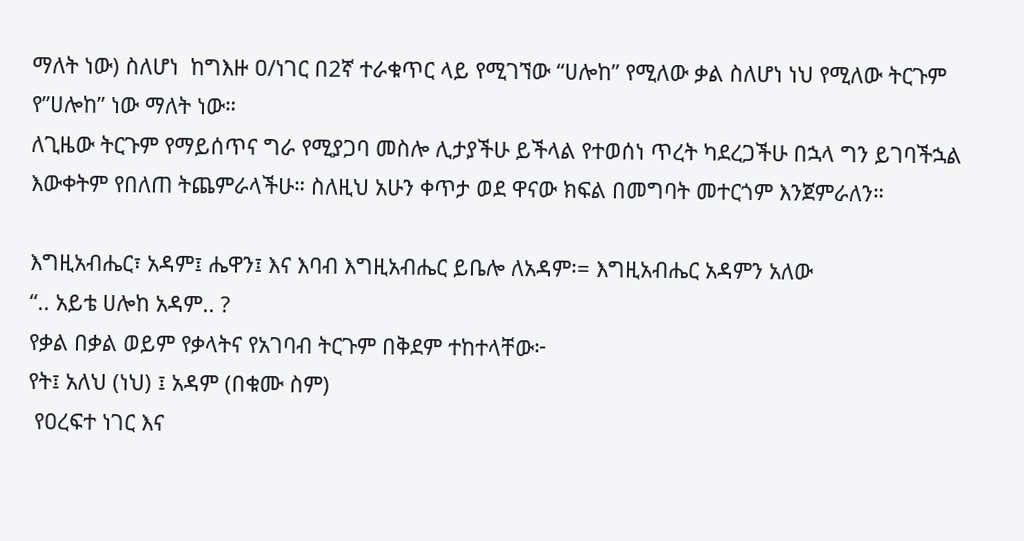ማለት ነው) ስለሆነ  ከግእዙ ዐ/ነገር በ2ኛ ተራቁጥር ላይ የሚገኘው “ሀሎከ” የሚለው ቃል ስለሆነ ነህ የሚለው ትርጉም የ”ሀሎከ” ነው ማለት ነው።
ለጊዜው ትርጉም የማይሰጥና ግራ የሚያጋባ መስሎ ሊታያችሁ ይችላል የተወሰነ ጥረት ካደረጋችሁ በኋላ ግን ይገባችኋል እውቀትም የበለጠ ትጨምራላችሁ። ስለዚህ አሁን ቀጥታ ወደ ዋናው ክፍል በመግባት መተርጎም እንጀምራለን።

እግዚአብሔር፣ አዳም፤ ሔዋን፤ እና እባብ እግዚአብሔር ይቤሎ ለአዳም፡= እግዚአብሔር አዳምን አለው
“.. አይቴ ሀሎከ አዳም.. ?
የቃል በቃል ወይም የቃላትና የአገባብ ትርጉም በቅደም ተከተላቸው፦
የት፤ አለህ (ነህ) ፤ አዳም (በቁሙ ስም)
 የዐረፍተ ነገር እና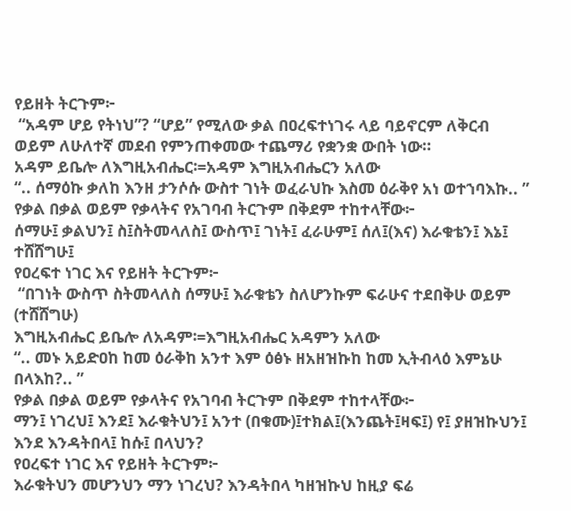የይዘት ትርጉም፦
 “አዳም ሆይ የትነህ”? “ሆይ” የሚለው ቃል በዐረፍተነገሩ ላይ ባይኖርም ለቅርብ ወይም ለሁለተኛ መደብ የምንጠቀመው ተጨማሪ የቋንቋ ውበት ነው።
አዳም ይቤሎ ለእግዚአብሔር፡=አዳም እግዚአብሔርን አለው
“.. ሰማዕኩ ቃለከ እንዘ ታንሶሱ ውስተ ገነት ወፈራህኩ እስመ ዕራቅየ አነ ወተኀባእኩ.. ”
የቃል በቃል ወይም የቃላትና የአገባብ ትርጉም በቅደም ተከተላቸው፦
ሰማሁ፤ ቃልህን፤ ስ፤ስትመላለስ፤ ውስጥ፤ ገነት፤ ፈራሁም፤ ሰለ፤(እና) እራቁቴን፤ እኔ፤ ተሸሸግሁ፤
የዐረፍተ ነገር እና የይዘት ትርጉም፦
 “በገነት ውስጥ ስትመላለስ ሰማሁ፤ እራቁቴን ስለሆንኩም ፍራሁና ተደበቅሁ ወይም (ተሸሸግሁ)
እግዚአብሔር ይቤሎ ለአዳም፡=እግዚአብሔር አዳምን አለው
“.. መኑ አይድዐከ ከመ ዕራቅከ አንተ እም ዕፅኑ ዘአዘዝኩከ ከመ ኢትብላዕ እምኔሁ በላእከ?.. ”
የቃል በቃል ወይም የቃላትና የአገባብ ትርጉም በቅደም ተከተላቸው፦
ማን፤ ነገረህ፤ እንደ፤ እራቁትህን፤ አንተ (በቁሙ)፤ተክል፤(እንጨት፤ዛፍ፤) የ፤ ያዘዝኩህን፤ እንደ እንዳትበላ፤ ከሱ፤ በላህን?
የዐረፍተ ነገር እና የይዘት ትርጉም፦
እራቁትህን መሆንህን ማን ነገረህ? እንዳትበላ ካዘዝኩህ ከዚያ ፍሬ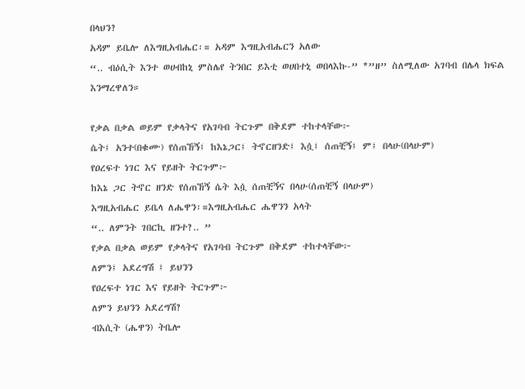በላህን?
አዳም ይቤሎ ለእግዚአብሔር፡= አዳም እግዚአብሔርን አለው
“.. ብዕሲት እንተ ወሀብከኒ ምስሌየ ትንበር ይእቲ ወሀበተኒ ወበላእኩ-” *”ዘ” ስለሚለው አገባብ በሌላ ክፍል እንማረዋለን።

የቃል በቃል ወይም የቃላትና የአገባብ ትርጉም በቅደም ተከተላቸው፦
ሴት፤ አንተ(በቁሙ) የሰጠኸኝ፤ ከእኔጋር፤ ትኖርዘንድ፤ እሷ፤ ሰጠቺኝ፤ ም፤ በላሁ(በላሁም)
የዐረፍተ ነገር እና የይዘት ትርጉም፦
ከእኔ ጋር ትኖር ዘንድ የሰጠኸኝ ሴት እሷ ሰጠቺኝና በላሁ(ሰጠቺኝ በላሁም)
እግዚአብሔር ይቤላ ለሔዋን፡=እግዚአብሔር ሔዋንን አላት
“.. ለምንት ገበርኪ ዘንተ?.. ”
የቃል በቃል ወይም የቃላትና የአገባብ ትርጉም በቅደም ተከተላቸው፦
ለምን፤ አደረግሽ ፤ ይህንን
የዐረፍተ ነገር እና የይዘት ትርጉም፦
ለምን ይህንን አደረግሽ?
ብእሲት (ሔዋን) ትቤሎ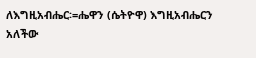ለእግዚአብሔር፡=ሔዋን (ሴትዮዋ) እግዚአብሔርን አለችው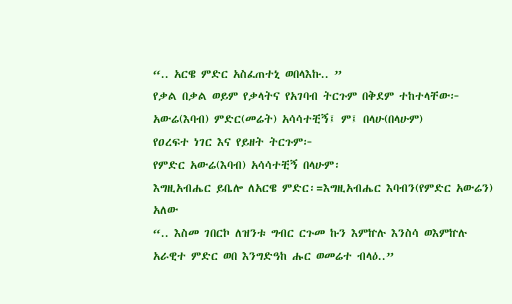“.. አርዌ ምድር አስፈጠተኒ ወበላእኩ.. ”
የቃል በቃል ወይም የቃላትና የአገባብ ትርጉም በቅደም ተከተላቸው፦
አውሬ(እባብ) ምድር(መሬት) አሳሳተቺኝ፤ ም፤ በላሁ(በላሁም)
የዐረፍተ ነገር እና የይዘት ትርጉም፦
የምድር አውሬ(እባብ) አሳሳተቺኝ በላሁም፡
እግዚአብሔር ይቤሎ ለአርዌ ምድር፡=እግዚአብሔር እባብን(የምድር አውሬን) አለው
“.. እስመ ገበርኮ ለዝንቱ ግብር ርጉመ ኩን እምኵሉ እንስሳ ወእምኵሉ አራዊተ ምድር ወበ እንግድዓከ ሑር ወመሬተ ብላዕ..”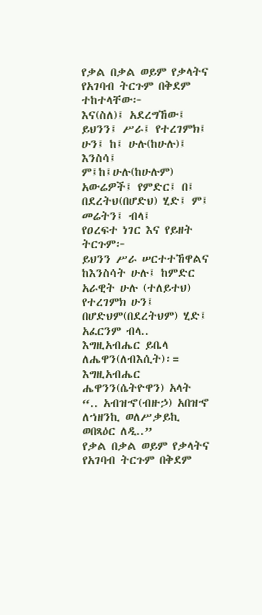የቃል በቃል ወይም የቃላትና የአገባብ ትርጉም በቅደም ተከተላቸው፦
እና(ስለ)፤ አደረግኸው፤ ይህንን፤ ሥራ፤ የተረገምክ፤ ሁን፤ ከ፤ ሁሉ(ከሁሉ)፤ እንስሳ፤ ም፤ከ፤ሁሉ(ከሁሉም) አውሬዎች፤ የምድር፤ በ፤ በደረትህ(በሆድህ) ሂድ፤ ም፤ መሬትን፤ ብላ፤
የዐረፍተ ነገር እና የይዘት ትርጉም፦
ይህንን ሥራ ሠርተተኸዋልና ከእንስሳት ሁሉ፤ ከምድር አራዊት ሁሉ (ተለይተህ) የተረገምክ ሁን፤ በሆድህም(በደረትህም) ሂድ፤ አፈርንም ብላ..
እግዚአብሔር ይቤላ ለሔዋን(ለብእሲት)፡= እግዚአብሔር ሔዋንን(ሴትዮዋን) አላት
“.. አብዝኆ(ብዙኃ) አበዝኆ ለኀዘንኪ ወለሥቃይኪ ወበጻዕር ለዲ..”
የቃል በቃል ወይም የቃላትና የአገባብ ትርጉም በቅደም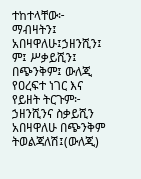ተከተላቸው፦
ማብዛትን፤ አበዛዋለሁ፤ኃዘንሺን፤ ም፤ ሥቃይሺን፤ በጭንቅም፤ ውለጂ
የዐረፍተ ነገር እና የይዘት ትርጉም፦
ኃዘንሺንና ስቃይሺን አበዛዋለሁ በጭንቅም ትወልጃለሽ፤(ውለጂ)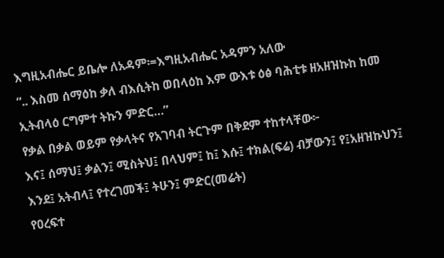እግዚአብሔር ይቤሎ ለአዳም፡=እግዚአብሔር አዳምን አለው
“.. እስመ ሰማዕከ ቃለ ብእሲትከ ወበላዕከ እም ውእቱ ዕፅ ባሕቲቱ ዘአዘዝኩከ ከመ ኢትብላዕ ርግምተ ትኩን ምድር…”
የቃል በቃል ወይም የቃላትና የአገባብ ትርጉም በቅደም ተከተላቸው፦
እና፤ ሰማህ፤ ቃልን፤ ሚስትህ፤ በላህም፤ ከ፤ እሱ፤ ተክል(ፍሬ) ብቻውን፤ የ፤አዘዝኩህን፤ እንደ፤ አትብላ፤ የተረገመች፤ ትሁን፤ ምድር(መሬት)
የዐረፍተ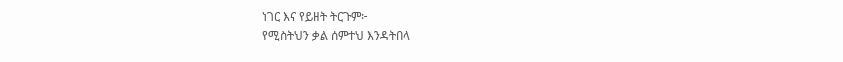ነገር እና የይዘት ትርጉም፦
የሚስትህን ቃል ሰምተህ እንዳትበላ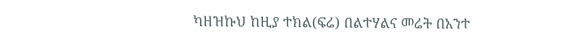ካዘዝኩህ ከዚያ ተክል(ፍሬ) በልተሃልና መሬት በአንተ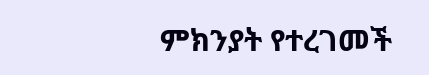ምክንያት የተረገመች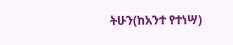ትሁን(ከአንተ የተነሣ)